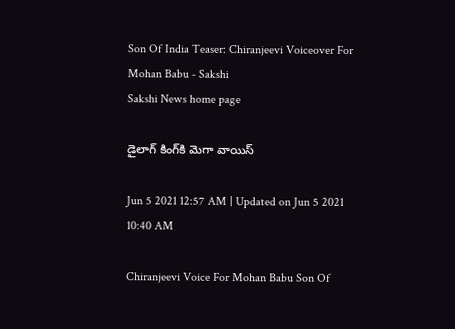Son Of India Teaser: Chiranjeevi Voiceover For Mohan Babu - Sakshi
Sakshi News home page

డైలాగ్‌ కింగ్‌కి మెగా వాయిస్‌

Jun 5 2021 12:57 AM | Updated on Jun 5 2021 10:40 AM

Chiranjeevi Voice For Mohan Babu Son Of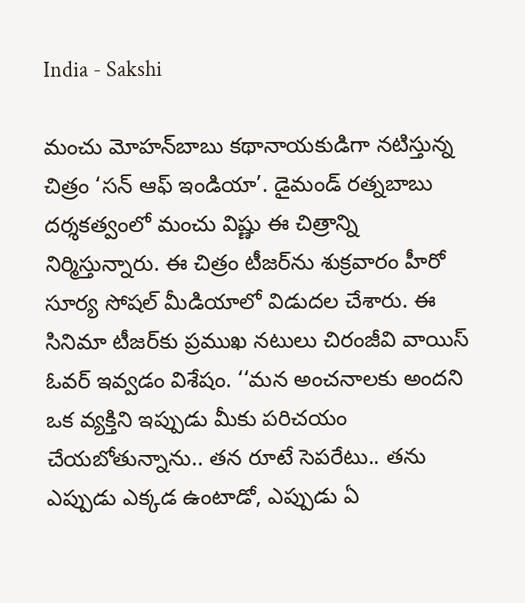India - Sakshi

మంచు మోహన్‌బాబు కథానాయకుడిగా నటిస్తున్న చిత్రం ‘సన్‌ ఆఫ్‌ ఇండియా’. డైమండ్‌ రత్నబాబు దర్శకత్వంలో మంచు విష్ణు ఈ చిత్రాన్ని నిర్మిస్తున్నారు. ఈ చిత్రం టీజర్‌ను శుక్రవారం హీరో సూర్య సోషల్‌ మీడియాలో విడుదల చేశారు. ఈ సినిమా టీజర్‌కు ప్రముఖ నటులు చిరంజీవి వాయిస్‌ ఓవర్‌ ఇవ్వడం విశేషం. ‘‘మన అంచనాలకు అందని ఒక వ్యక్తిని ఇప్పుడు మీకు పరిచయం చేయబోతున్నాను.. తన రూటే సెపరేటు.. తను ఎప్పుడు ఎక్కడ ఉంటాడో, ఎప్పుడు ఏ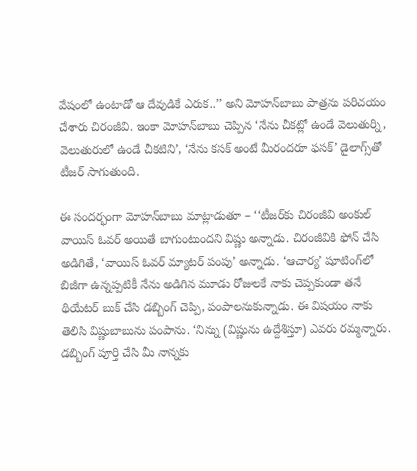వేషంలో ఉంటాడో ఆ దేవుడికే ఎరుక..’’ అని మోహన్‌బాబు పాత్రను పరిచయం చేశారు చిరంజీవి. ఇంకా మోహన్‌బాబు చెప్పిన ‘నేను చీకట్లో ఉండే వెలుతుర్ని, వెలుతురులో ఉండే చీకటిని’, ‘నేను కసక్‌ అంటే మీరందరూ ఫసక్‌’ డైలాగ్స్‌తో టీజర్‌ సాగుతుంది.

ఈ సందర్భంగా మోహన్‌బాబు మాట్లాడుతూ – ‘‘టీజర్‌కు చిరంజీవి అంకుల్‌ వాయిస్‌ ఓవర్‌ అయితే బాగుంటుందని విష్ణు అన్నాడు. చిరంజీవికి ఫోన్‌ చేసి అడిగితే, ‘వాయిస్‌ ఓవర్‌ మ్యాటర్‌ పంపు’ అన్నాడు. ‘ఆచార్య’ షూటింగ్‌లో బిజీగా ఉన్నప్పటికీ నేను అడిగిన మూడు రోజులకే నాకు చెప్పకుండా తనే థియేటర్‌ బుక్‌ చేసి డబ్బింగ్‌ చెప్పి, పంపాలనుకున్నాడు. ఈ విషయం నాకు తెలిసి విష్ణుబాబును పంపాను. ‘నిన్ను (విష్ణును ఉద్దేశిస్తూ) ఎవరు రమ్మన్నారు. డబ్బింగ్‌ పూర్తి చేసి మీ నాన్నకు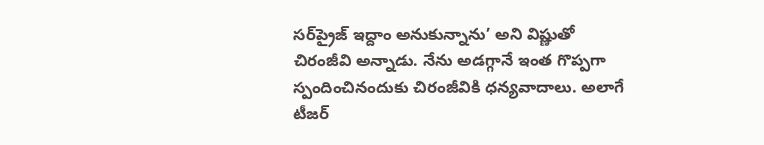సర్‌ప్రైజ్‌ ఇద్దాం అనుకున్నాను’ అని విష్ణుతో చిరంజీవి అన్నాడు. నేను అడగ్గానే ఇంత గొప్పగా స్పందించినందుకు చిరంజీవికి ధన్యవాదాలు. అలాగే టీజర్‌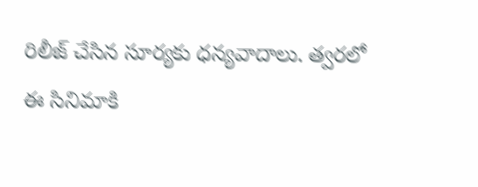రిలీజ్‌ చేసిన సూర్యకు ధన్యవాదాలు. త్వరలో ఈ సినిమాకి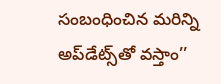సంబంధించిన మరిన్ని అప్‌డేట్స్‌తో వస్తాం’’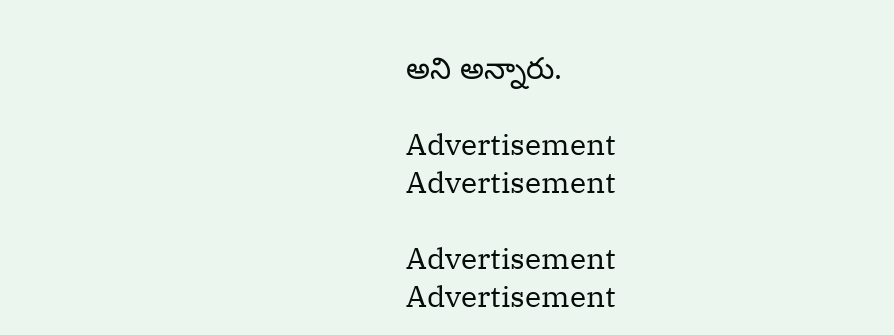అని అన్నారు.

Advertisement
Advertisement

Advertisement
Advertisement